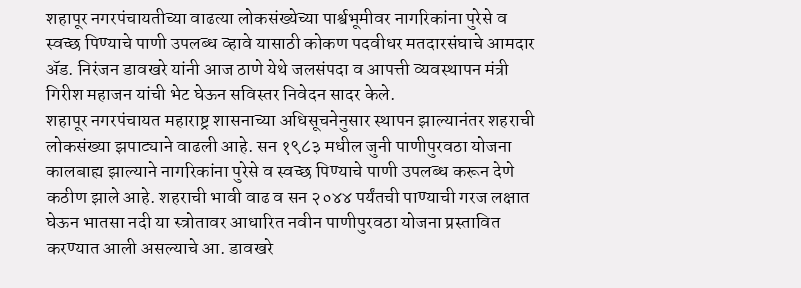शहापूर नगरपंचायतीच्या वाढत्या लोकसंख्येच्या पार्श्वभूमीवर नागरिकांना पुरेसे व स्वच्छ पिण्याचे पाणी उपलब्ध व्हावे यासाठी कोकण पदवीधर मतदारसंघाचे आमदार ॲड. निरंजन डावखरे यांनी आज ठाणे येथे जलसंपदा व आपत्ती व्यवस्थापन मंत्री गिरीश महाजन यांची भेट घेऊन सविस्तर निवेदन सादर केले.
शहापूर नगरपंचायत महाराष्ट्र शासनाच्या अधिसूचनेनुसार स्थापन झाल्यानंतर शहराची लोकसंख्या झपाट्याने वाढली आहे. सन १९८३ मधील जुनी पाणीपुरवठा योजना कालबाह्य झाल्याने नागरिकांना पुरेसे व स्वच्छ पिण्याचे पाणी उपलब्ध करून देणे कठीण झाले आहे. शहराची भावी वाढ व सन २०४४ पर्यंतची पाण्याची गरज लक्षात घेऊन भातसा नदी या स्त्रोतावर आधारित नवीन पाणीपुरवठा योजना प्रस्तावित करण्यात आली असल्याचे आ. डावखरे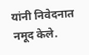यांनी निवेदनात नमूद केले.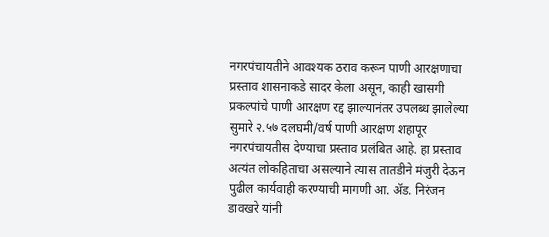नगरपंचायतीने आवश्यक ठराव करून पाणी आरक्षणाचा प्रस्ताव शासनाकडे सादर केला असून, काही खासगी प्रकल्पांचे पाणी आरक्षण रद्द झाल्यानंतर उपलब्ध झालेल्या सुमारे २.५७ दलघमी/वर्ष पाणी आरक्षण शहापूर नगरपंचायतीस देण्याचा प्रस्ताव प्रलंबित आहे. हा प्रस्ताव अत्यंत लोकहिताचा असल्याने त्यास तातडीने मंजुरी देऊन पुढील कार्यवाही करण्याची मागणी आ. ॲड. निरंजन डावखरे यांनी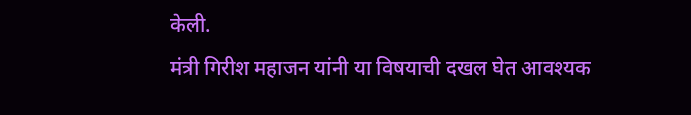केली.
मंत्री गिरीश महाजन यांनी या विषयाची दखल घेत आवश्यक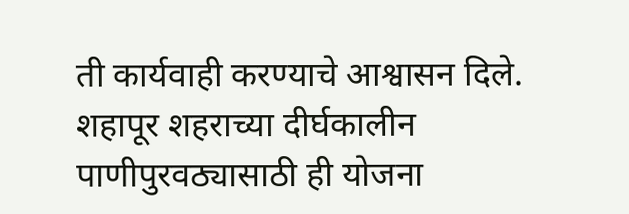ती कार्यवाही करण्याचे आश्वासन दिले. शहापूर शहराच्या दीर्घकालीन पाणीपुरवठ्यासाठी ही योजना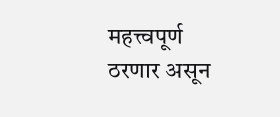महत्त्वपूर्ण ठरणार असून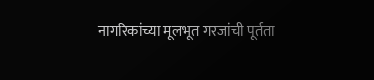नागरिकांच्या मूलभूत गरजांची पूर्तता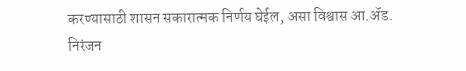करण्यासाठी शासन सकारात्मक निर्णय घेईल, असा विश्वास आ.ॲड. निरंजन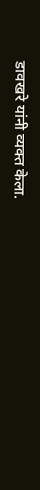डावखरे यांनी व्यक्त केला.